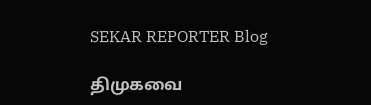SEKAR REPORTER Blog

திமுகவை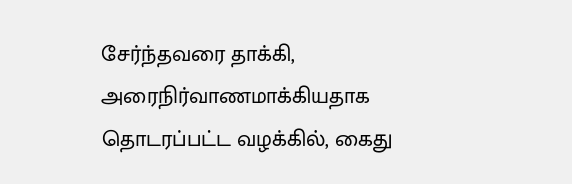சேர்ந்தவரை தாக்கி, அரைநிர்வாணமாக்கியதாக தொடரப்பட்ட வழக்கில், கைது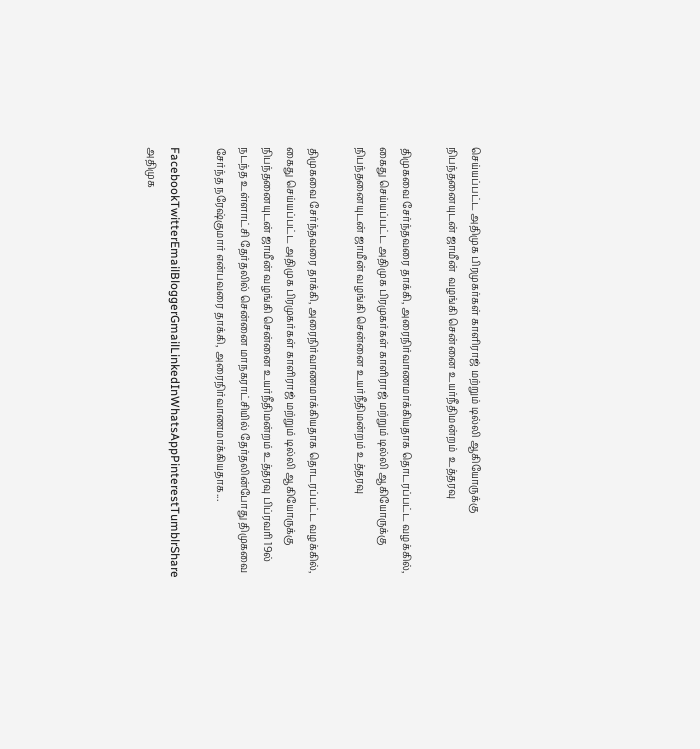செய்யப்பட்ட அதிமுக பிரமுகர்கள் காளிராஜ் மற்றும் டில்லி ஆகியோருக்கு நிபந்தனையுடன் ஜாமீன்  வழங்கி சென்னை உயர்நீதிமன்றம்  உத்தரவு

திமுகவை சேர்ந்தவரை தாக்கி, அரைநிர்வாணமாக்கியதாக தொடரப்பட்ட வழக்கில், கைது செய்யப்பட்ட அதிமுக பிரமுகர்கள் காளிராஜ் மற்றும் டில்லி ஆகியோருக்கு நிபந்தனையுடன் ஜாமீன் வழங்கி சென்னை உயர்நீதிமன்றம் உத்தரவு

திமுகவை சேர்ந்தவரை தாக்கி, அரைநிர்வாணமாக்கியதாக தொடரப்பட்ட வழக்கில், கைது செய்யப்பட்ட அதிமுக பிரமுகர்கள் காளிராஜ் மற்றும் டில்லி ஆகியோருக்கு நிபந்தனையுடன் ஜாமீன் வழங்கி சென்னை உயர்நீதிமன்றம் உத்தரவு பிப்ரவரி 19ல் நடந்த உள்ளாட்சி தேர்தலில் சென்னை மாநகராட்சியில் தேர்தலின்போது திமுகவை சேர்ந்த நரேஷ்குமார் என்பவரை தாக்கி, அரைநிர்வாணமாக்கியதாக...

FacebookTwitterEmailBloggerGmailLinkedInWhatsAppPinterestTumblrShare
அதிமுக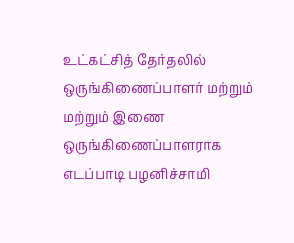உட்கட்சித் தேர்தலில் ஒருங்கிணைப்பாளர் மற்றும்   மற்றும் இணை ஒருங்கிணைப்பாளராக எடப்பாடி பழனிச்சாமி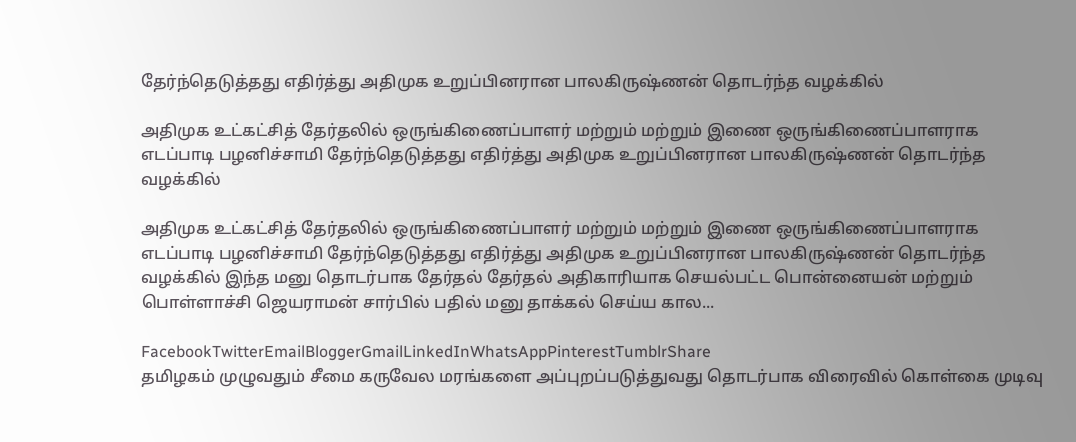தேர்ந்தெடுத்தது எதிர்த்து அதிமுக உறுப்பினரான பாலகிருஷ்ணன் தொடர்ந்த வழக்கில்

அதிமுக உட்கட்சித் தேர்தலில் ஒருங்கிணைப்பாளர் மற்றும் மற்றும் இணை ஒருங்கிணைப்பாளராக எடப்பாடி பழனிச்சாமி தேர்ந்தெடுத்தது எதிர்த்து அதிமுக உறுப்பினரான பாலகிருஷ்ணன் தொடர்ந்த வழக்கில்

அதிமுக உட்கட்சித் தேர்தலில் ஒருங்கிணைப்பாளர் மற்றும் மற்றும் இணை ஒருங்கிணைப்பாளராக எடப்பாடி பழனிச்சாமி தேர்ந்தெடுத்தது எதிர்த்து அதிமுக உறுப்பினரான பாலகிருஷ்ணன் தொடர்ந்த வழக்கில் இந்த மனு தொடர்பாக தேர்தல் தேர்தல் அதிகாரியாக செயல்பட்ட பொன்னையன் மற்றும் பொள்ளாச்சி ஜெயராமன் சார்பில் பதில் மனு தாக்கல் செய்ய கால...

FacebookTwitterEmailBloggerGmailLinkedInWhatsAppPinterestTumblrShare
தமிழகம் முழுவதும் சீமை கருவேல மரங்களை அப்புறப்படுத்துவது தொடர்பாக விரைவில் கொள்கை முடிவு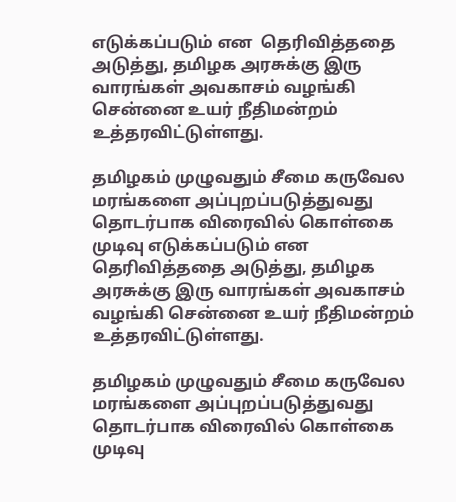எடுக்கப்படும் என  தெரிவித்ததை அடுத்து, தமிழக அரசுக்கு இரு வாரங்கள் அவகாசம் வழங்கி சென்னை உயர் நீதிமன்றம் உத்தரவிட்டுள்ளது.

தமிழகம் முழுவதும் சீமை கருவேல மரங்களை அப்புறப்படுத்துவது தொடர்பாக விரைவில் கொள்கை முடிவு எடுக்கப்படும் என தெரிவித்ததை அடுத்து, தமிழக அரசுக்கு இரு வாரங்கள் அவகாசம் வழங்கி சென்னை உயர் நீதிமன்றம் உத்தரவிட்டுள்ளது.

தமிழகம் முழுவதும் சீமை கருவேல மரங்களை அப்புறப்படுத்துவது தொடர்பாக விரைவில் கொள்கை முடிவு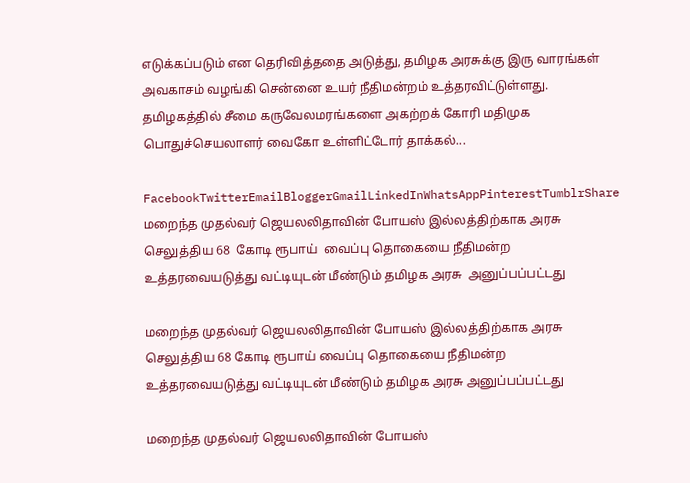எடுக்கப்படும் என தெரிவித்ததை அடுத்து, தமிழக அரசுக்கு இரு வாரங்கள் அவகாசம் வழங்கி சென்னை உயர் நீதிமன்றம் உத்தரவிட்டுள்ளது. தமிழகத்தில் சீமை கருவேலமரங்களை அகற்றக் கோரி மதிமுக பொதுச்செயலாளர் வைகோ உள்ளிட்டோர் தாக்கல்...

FacebookTwitterEmailBloggerGmailLinkedInWhatsAppPinterestTumblrShare
மறைந்த முதல்வர் ஜெயலலிதாவின் போயஸ் இல்லத்திற்காக அரசு செலுத்திய 68  கோடி ரூபாய்  வைப்பு தொகையை நீதிமன்ற உத்தரவையடுத்து வட்டியுடன் மீண்டும் தமிழக அரசு  அனுப்பப்பட்டது

மறைந்த முதல்வர் ஜெயலலிதாவின் போயஸ் இல்லத்திற்காக அரசு செலுத்திய 68 கோடி ரூபாய் வைப்பு தொகையை நீதிமன்ற உத்தரவையடுத்து வட்டியுடன் மீண்டும் தமிழக அரசு அனுப்பப்பட்டது

மறைந்த முதல்வர் ஜெயலலிதாவின் போயஸ்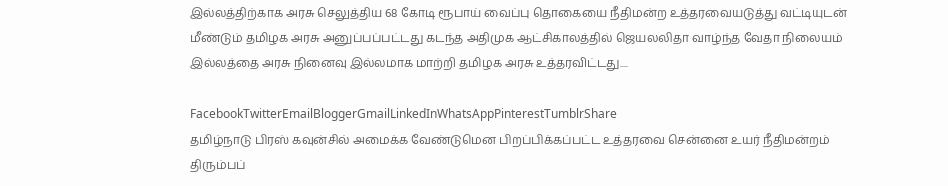இல்லத்திற்காக அரசு செலுத்திய 68 கோடி ரூபாய் வைப்பு தொகையை நீதிமன்ற உத்தரவையடுத்து வட்டியுடன் மீண்டும் தமிழக அரசு அனுப்பப்பட்டது கடந்த அதிமுக ஆட்சிகாலத்தில் ஜெயலலிதா வாழ்ந்த வேதா நிலையம் இல்லத்தை அரசு நினைவு இல்லமாக மாற்றி தமிழக அரசு உத்தரவிட்டது....

FacebookTwitterEmailBloggerGmailLinkedInWhatsAppPinterestTumblrShare
தமிழ்நாடு பிரஸ் கவுன்சில் அமைக்க வேண்டுமென பிறப்பிக்கப்பட்ட உத்தரவை சென்னை உயர் நீதிமன்றம் திரும்பப்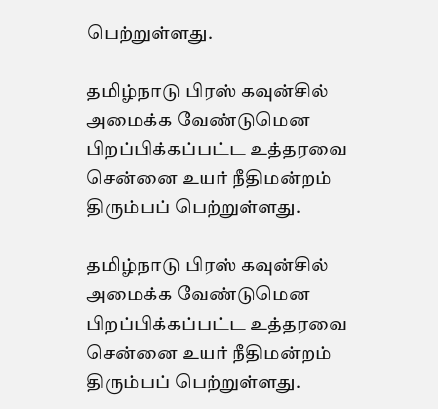பெற்றுள்ளது.

தமிழ்நாடு பிரஸ் கவுன்சில் அமைக்க வேண்டுமென பிறப்பிக்கப்பட்ட உத்தரவை சென்னை உயர் நீதிமன்றம் திரும்பப் பெற்றுள்ளது.

தமிழ்நாடு பிரஸ் கவுன்சில் அமைக்க வேண்டுமென பிறப்பிக்கப்பட்ட உத்தரவை சென்னை உயர் நீதிமன்றம் திரும்பப் பெற்றுள்ளது.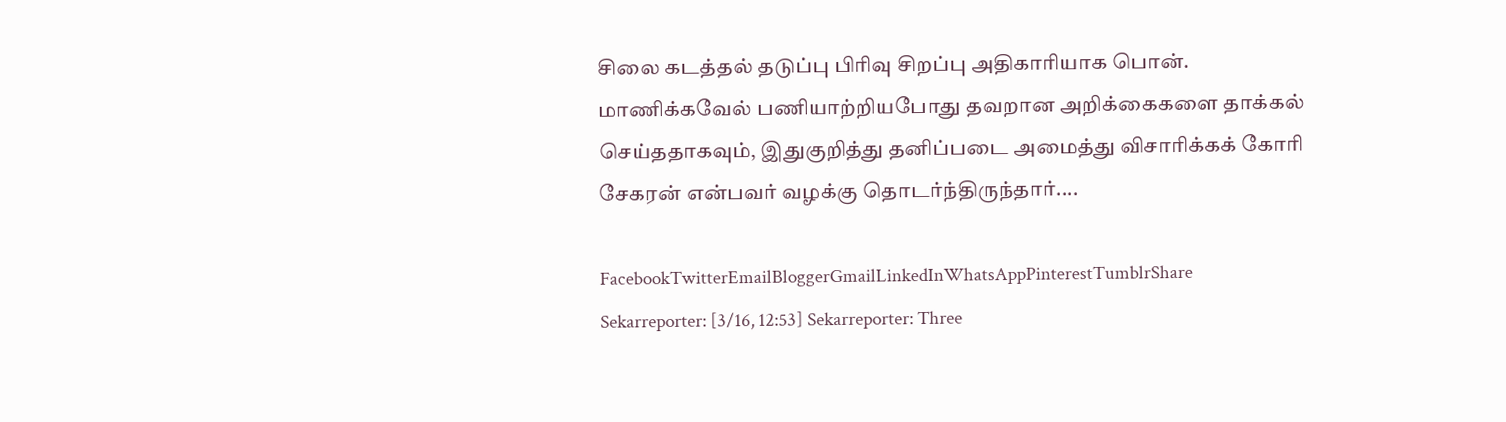சிலை கடத்தல் தடுப்பு பிரிவு சிறப்பு அதிகாரியாக பொன். மாணிக்கவேல் பணியாற்றியபோது தவறான அறிக்கைகளை தாக்கல் செய்ததாகவும், இதுகுறித்து தனிப்படை அமைத்து விசாரிக்கக் கோரி சேகரன் என்பவர் வழக்கு தொடர்ந்திருந்தார்....

FacebookTwitterEmailBloggerGmailLinkedInWhatsAppPinterestTumblrShare
Sekarreporter: [3/16, 12:53] Sekarreporter: Three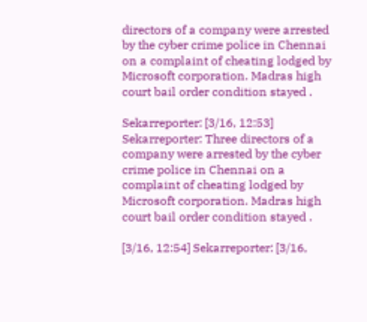directors of a company were arrested by the cyber crime police in Chennai on a complaint of cheating lodged by Microsoft corporation. Madras high court bail order condition stayed .

Sekarreporter: [3/16, 12:53] Sekarreporter: Three directors of a company were arrested by the cyber crime police in Chennai on a complaint of cheating lodged by Microsoft corporation. Madras high court bail order condition stayed .

[3/16, 12:54] Sekarreporter: [3/16,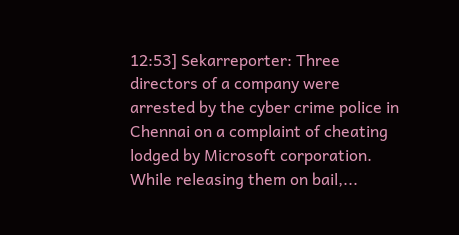12:53] Sekarreporter: Three directors of a company were arrested by the cyber crime police in Chennai on a complaint of cheating lodged by Microsoft corporation. While releasing them on bail,...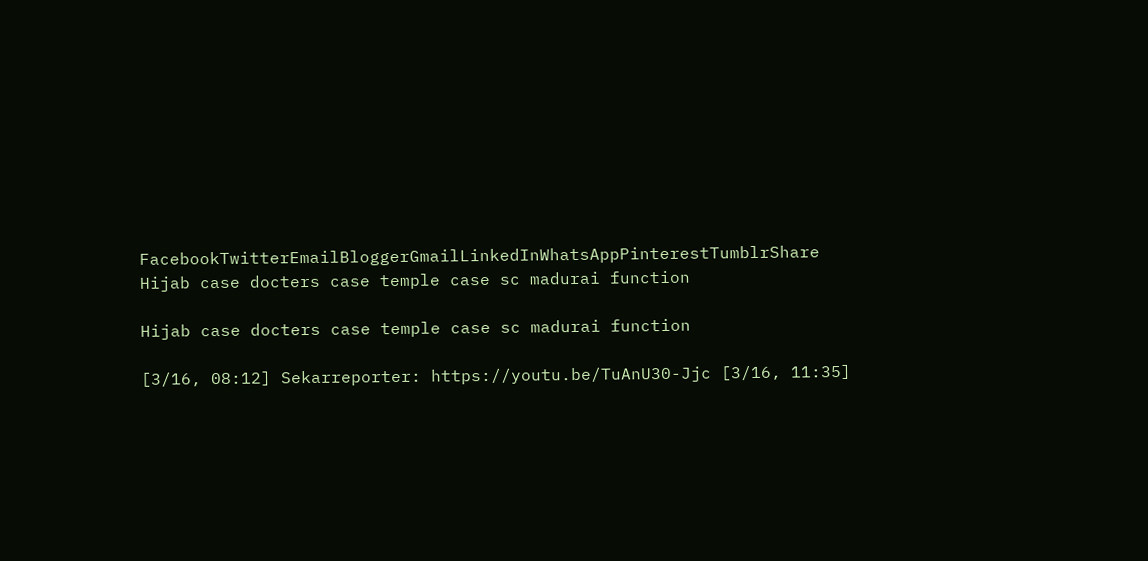FacebookTwitterEmailBloggerGmailLinkedInWhatsAppPinterestTumblrShare
Hijab case docters case temple case sc madurai function

Hijab case docters case temple case sc madurai function

[3/16, 08:12] Sekarreporter: https://youtu.be/TuAnU30-Jjc [3/16, 11:35]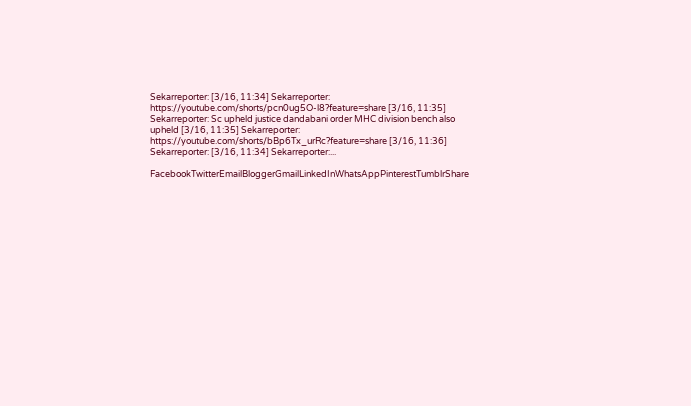Sekarreporter: [3/16, 11:34] Sekarreporter: https://youtube.com/shorts/pcn0ug5O-l8?feature=share [3/16, 11:35] Sekarreporter: Sc upheld justice dandabani order MHC division bench also upheld [3/16, 11:35] Sekarreporter: https://youtube.com/shorts/bBp6Tx_urRc?feature=share [3/16, 11:36] Sekarreporter: [3/16, 11:34] Sekarreporter:...

FacebookTwitterEmailBloggerGmailLinkedInWhatsAppPinterestTumblrShare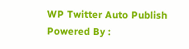WP Twitter Auto Publish Powered By :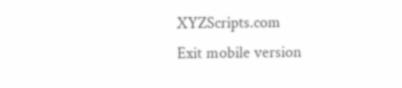XYZScripts.com
Exit mobile version